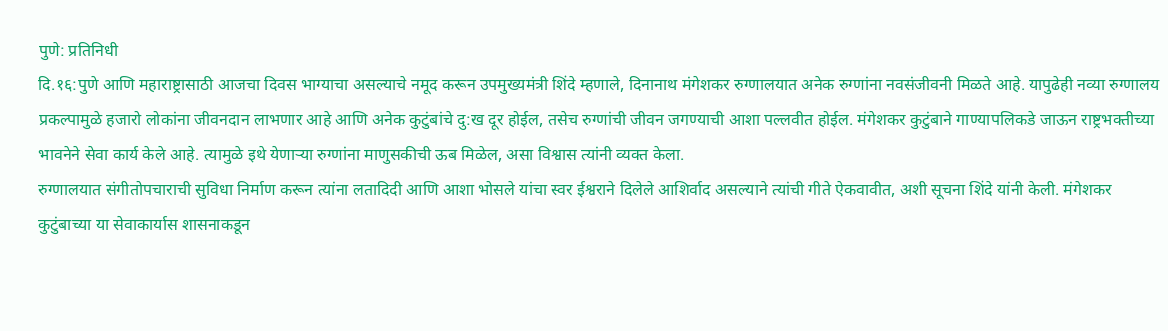पुणे: प्रतिनिधी
दि.१६:पुणे आणि महाराष्ट्रासाठी आजचा दिवस भाग्याचा असल्याचे नमूद करून उपमुख्यमंत्री शिंदे म्हणाले, दिनानाथ मंगेशकर रुग्णालयात अनेक रुग्णांना नवसंजीवनी मिळते आहे. यापुढेही नव्या रुग्णालय प्रकल्पामुळे हजारो लोकांना जीवनदान लाभणार आहे आणि अनेक कुटुंबांचे दु:ख दूर होईल, तसेच रुग्णांची जीवन जगण्याची आशा पल्लवीत होईल. मंगेशकर कुटुंबाने गाण्यापलिकडे जाऊन राष्ट्रभक्तीच्या भावनेने सेवा कार्य केले आहे. त्यामुळे इथे येणाऱ्या रुग्णांना माणुसकीची ऊब मिळेल, असा विश्वास त्यांनी व्यक्त केला.
रुग्णालयात संगीतोपचाराची सुविधा निर्माण करून त्यांना लतादिदी आणि आशा भोसले यांचा स्वर ईश्वराने दिलेले आशिर्वाद असल्याने त्यांची गीते ऐकवावीत, अशी सूचना शिंदे यांनी केली. मंगेशकर कुटुंबाच्या या सेवाकार्यास शासनाकडून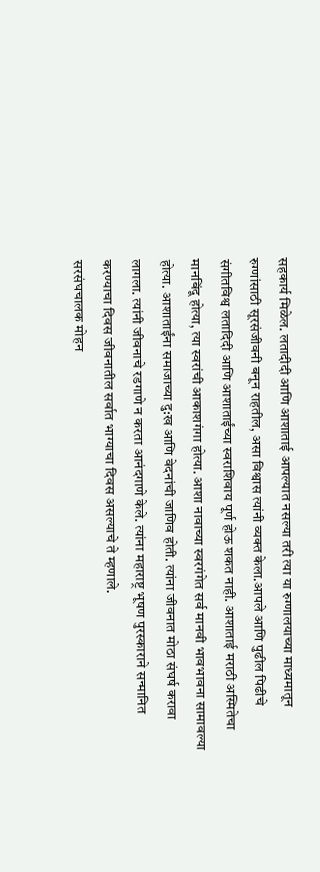सहकार्य मिळेल. लतादीदी आणि आशाताई आपल्यात नसल्या तरी त्या या रुग्णालयाच्या माध्यमातून रुग्णांसाठी सूरसंजीवनी बनून राहतील, असा विश्वास त्यांनी व्यक्त केला.आपले आणि पुढील पिढीचे संगीतविश्व लतादिदी आणि आशाताईंच्या स्वराशिवाय पूर्ण होऊ शकत नाही. आशाताई मराठी अस्मितेचा मानबिंदू होत्या, त्या स्वरांची आकाशगंगा होत्या. आशा नावाच्या स्वरगंगेत सर्व मानवी भावभावना सामावल्या होत्या. आशाताईंना समाजाच्या दु:ख आणि वेदनांची जाणिव होती. त्यांना जीवनात मोठा संघर्ष करावा लागला. त्यांनी जीवनाचे रडगाणे न करता आनंदगाणे केले. त्यांना महाराष्ट्र भूषण पुरस्काराने सन्मानित करण्याचा दिवस जीवनातील सर्वात भाग्याचा दिवस असल्याचे ते म्हणाले.
सरसंघचालक मोहन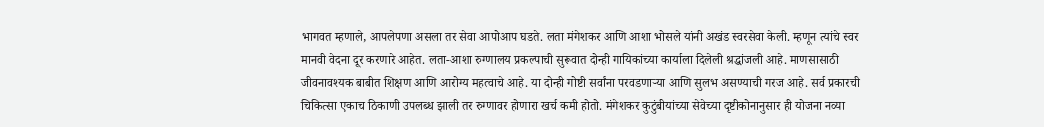भागवत म्हणाले, आपलेपणा असला तर सेवा आपोआप घडते. लता मंगेशकर आणि आशा भोसले यांनी अखंड स्वरसेवा केली. म्हणून त्यांचे स्वर मानवी वेदना दूर करणारे आहेत. लता-आशा रुग्णालय प्रकल्पाची सुरूवात दोन्ही गायिकांच्या कार्याला दिलेली श्रद्धांजली आहे. माणसासाठी जीवनावश्यक बाबीत शिक्षण आणि आरोग्य महत्वाचे आहे. या दोन्ही गोष्टी सर्वांना परवडणाऱ्या आणि सुलभ असण्याची गरज आहे. सर्व प्रकारची चिकित्सा एकाच ठिकाणी उपलब्ध झाली तर रुग्णावर होणारा खर्च कमी होतो. मंगेशकर कुटुंबीयांच्या सेवेच्या दृष्टीकोनानुसार ही योजना नव्या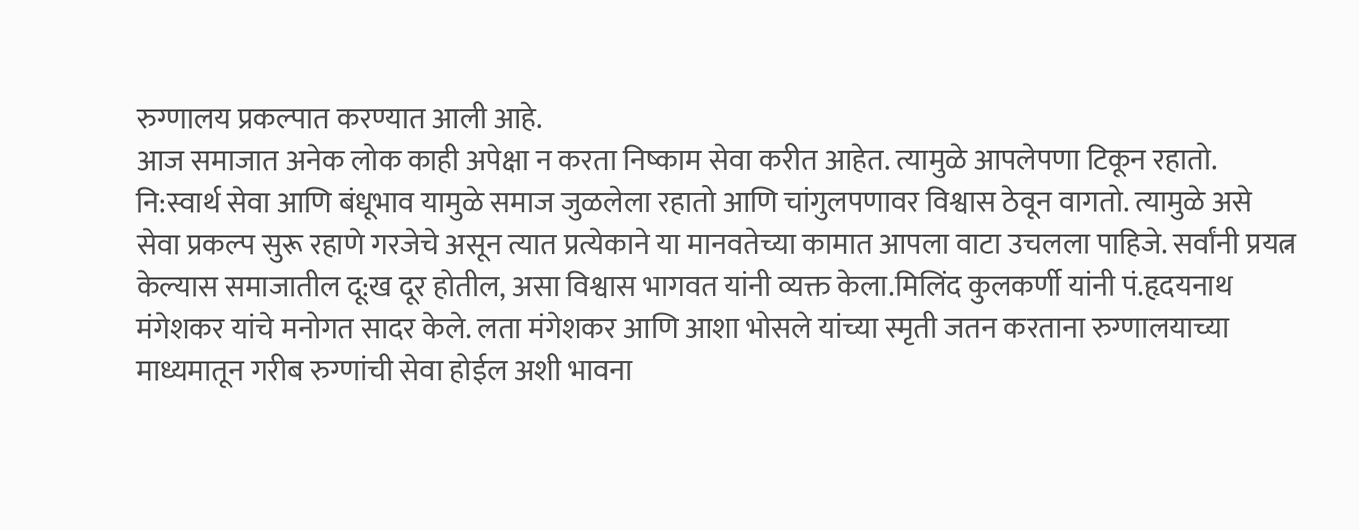रुग्णालय प्रकल्पात करण्यात आली आहे.
आज समाजात अनेक लोक काही अपेक्षा न करता निष्काम सेवा करीत आहेत. त्यामुळे आपलेपणा टिकून रहातो. नि:स्वार्थ सेवा आणि बंधूभाव यामुळे समाज जुळलेला रहातो आणि चांगुलपणावर विश्वास ठेवून वागतो. त्यामुळे असे सेवा प्रकल्प सुरू रहाणे गरजेचे असून त्यात प्रत्येकाने या मानवतेच्या कामात आपला वाटा उचलला पाहिजे. सर्वांनी प्रयत्न केल्यास समाजातील दू:ख दूर होतील, असा विश्वास भागवत यांनी व्यक्त केला.मिलिंद कुलकर्णी यांनी पं.हृदयनाथ मंगेशकर यांचे मनोगत सादर केले. लता मंगेशकर आणि आशा भोसले यांच्या स्मृती जतन करताना रुग्णालयाच्या माध्यमातून गरीब रुग्णांची सेवा होईल अशी भावना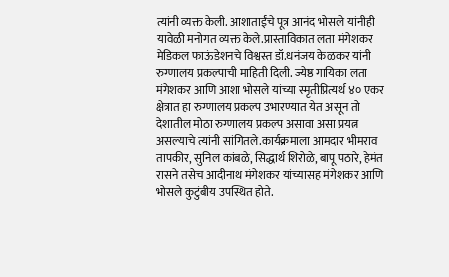त्यांनी व्यक्त केली. आशाताईंचे पूत्र आनंद भोसले यांनीही यावेळी मनोगत व्यक्त केले.प्रास्ताविकात लता मंगेशकर मेडिकल फाऊंडेशनचे विश्वस्त डॉ.धनंजय केळकर यांनी रुग्णालय प्रकल्पाची माहिती दिली. ज्येष्ठ गायिका लता मंगेशकर आणि आशा भोसले यांच्या स्मृतीप्रित्यर्थ ४० एकर क्षेत्रात हा रुग्णालय प्रकल्प उभारण्यात येत असून तो देशातील मोठा रुग्णालय प्रकल्प असावा असा प्रयत्न असल्याचे त्यांनी सांगितले.कार्यक्रमाला आमदार भीमराव तापकीर, सुनिल कांबळे, सिद्धार्थ शिरोळे, बापू पठारे, हेमंत रासने तसेच आदीनाथ मंगेशकर यांच्यासह मंगेशकर आणि भोसले कुटुंबीय उपस्थित होते.